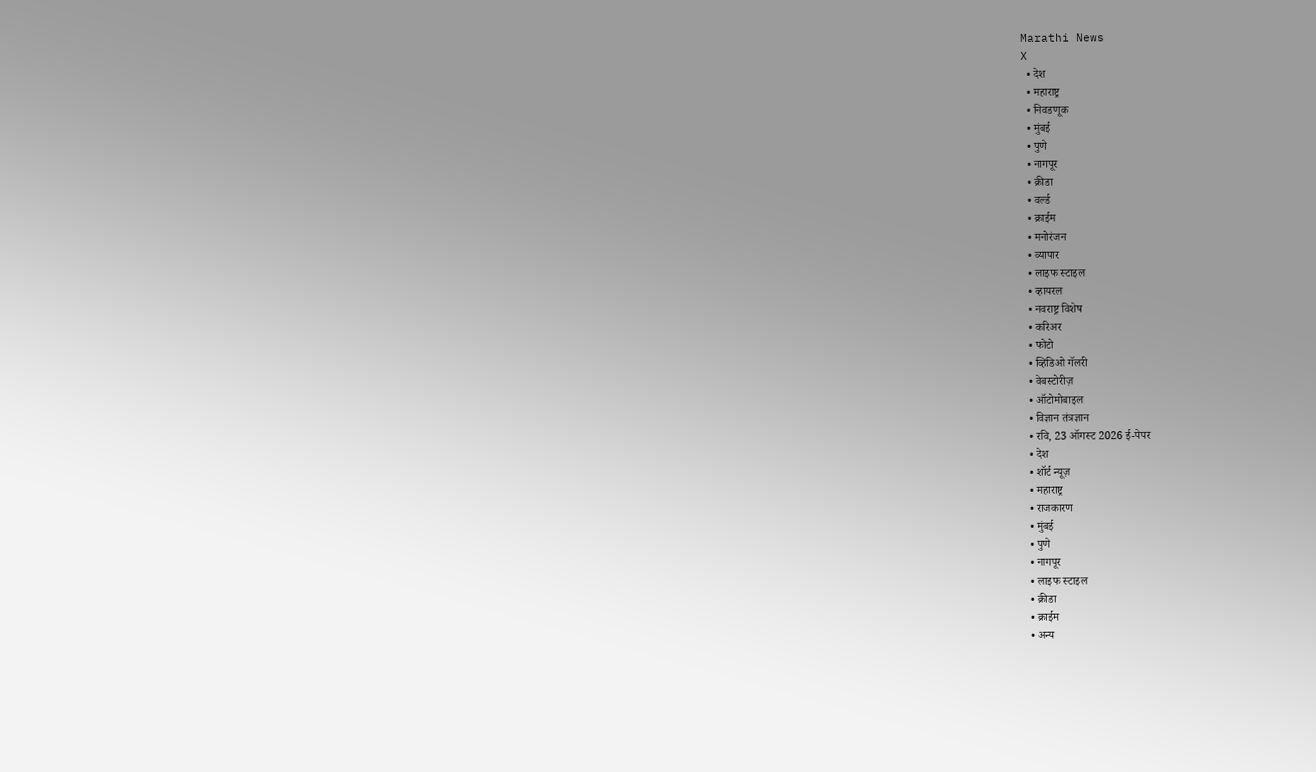Marathi News
X
  • देश
  • महाराष्ट्र
  • निवडणूक
  • मुंबई
  • पुणे
  • नागपूर
  • क्रीडा
  • वर्ल्ड
  • क्राईम
  • मनोरंजन
  • व्यापार
  • लाइफ स्टाइल
  • व्हायरल
  • नवराष्ट्र विशेष
  • करिअर
  • फोटो
  • व्हिडिओ गॅलरी
  • वेबस्टोरीज़
  • ऑटोमोबाइल
  • विज्ञान तंत्रज्ञान
  • रवि, 23 ऑगस्ट 2026 ई-पेपर
  • देश
  • शॉर्ट न्यूज़
  • महाराष्ट्र
  • राजकारण
  • मुंबई
  • पुणे
  • नागपूर
  • लाइफ स्टाइल
  • क्रीडा
  • क्राईम
  • अन्य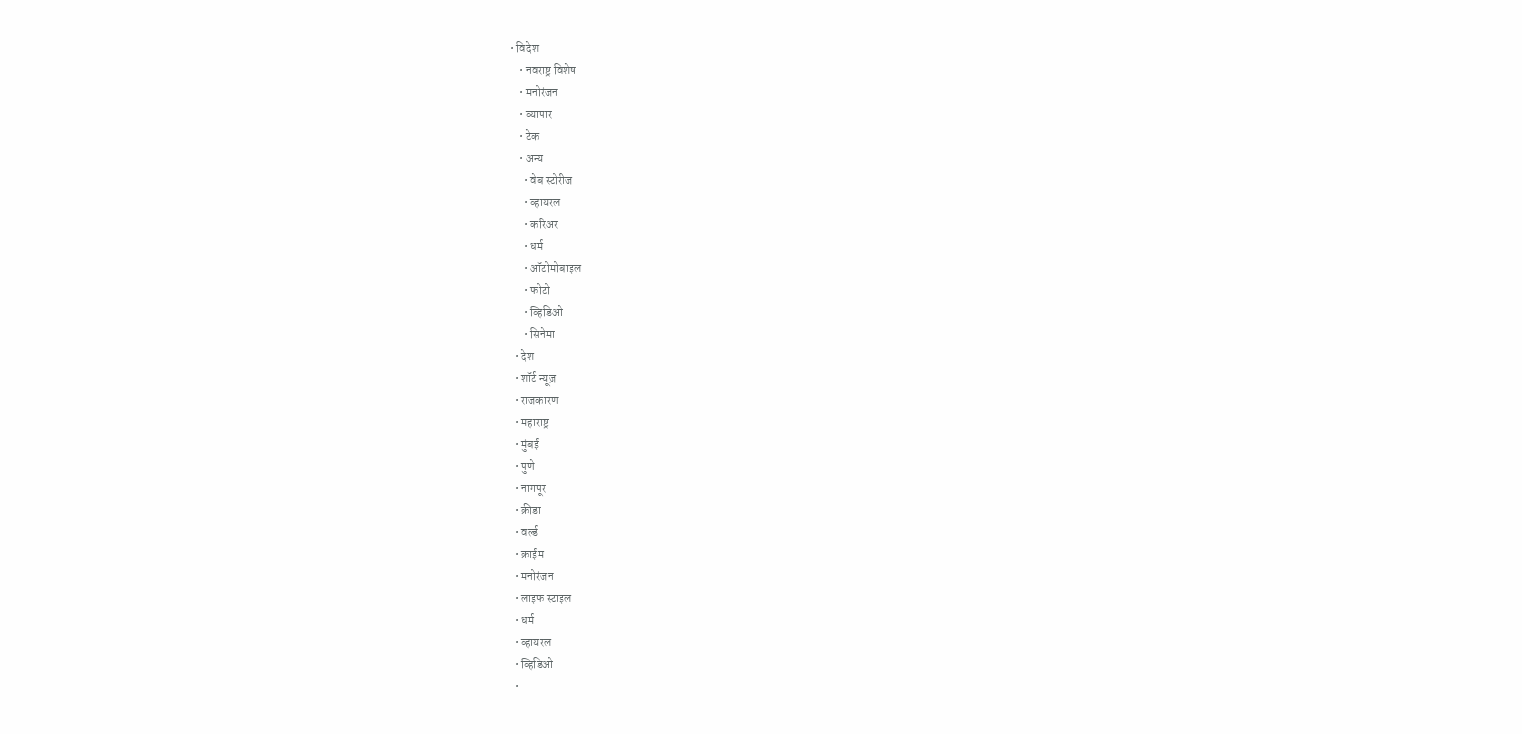• विदेश
    • नवराष्ट्र विशेष
    • मनोरंजन
    • व्यापार
    • टेक
    • अन्य
      • वेब स्टोरीज
      • व्हायरल
      • करिअर
      • धर्म
      • ऑटोमोबाइल
      • फोटो
      • व्हिडिओ
      • सिनेमा
  • देश
  • शॉर्ट न्यूज़
  • राजकारण
  • महाराष्ट्र
  • मुंबई
  • पुणे
  • नागपूर
  • क्रीडा
  • वर्ल्ड
  • क्राईम
  • मनोरंजन
  • लाइफ स्टाइल
  • धर्म
  • व्हायरल
  • व्हिडिओ
  •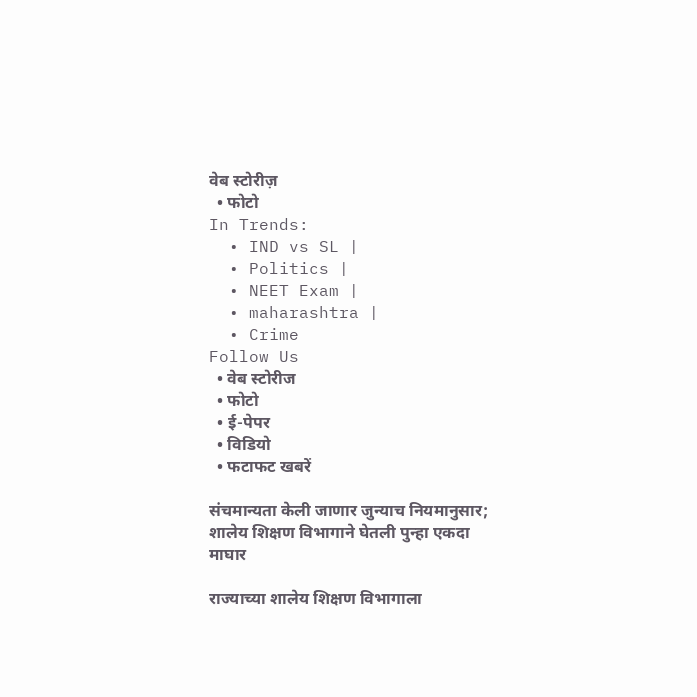वेब स्टोरीज़
  • फोटो
In Trends:
  • IND vs SL |
  • Politics |
  • NEET Exam |
  • maharashtra |
  • Crime
Follow Us
  • वेब स्टोरीज
  • फोटो
  • ई-पेपर
  • विडियो
  • फटाफट खबरें

संचमान्यता केली जाणार जुन्याच नियमानुसार; शालेय शिक्षण विभागाने घेतली पुन्हा एकदा माघार

राज्याच्या शालेय शिक्षण विभागाला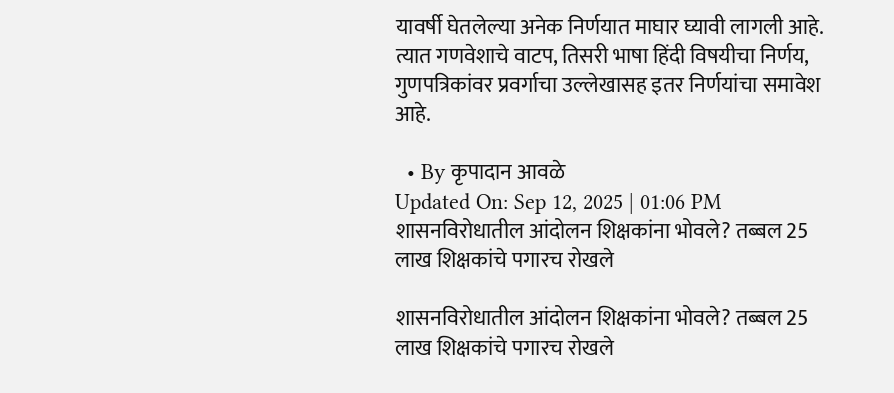यावर्षी घेतलेल्या अनेक निर्णयात माघार घ्यावी लागली आहे. त्यात गणवेशाचे वाटप, तिसरी भाषा हिंदी विषयीचा निर्णय, गुणपत्रिकांवर प्रवर्गाचा उल्लेखासह इतर निर्णयांचा समावेश आहे.

  • By कृपादान आवळे
Updated On: Sep 12, 2025 | 01:06 PM
शासनविरोधातील आंदोलन शिक्षकांना भोवले? तब्बल 25 लाख शिक्षकांचे पगारच रोखले

शासनविरोधातील आंदोलन शिक्षकांना भोवले? तब्बल 25 लाख शिक्षकांचे पगारच रोखले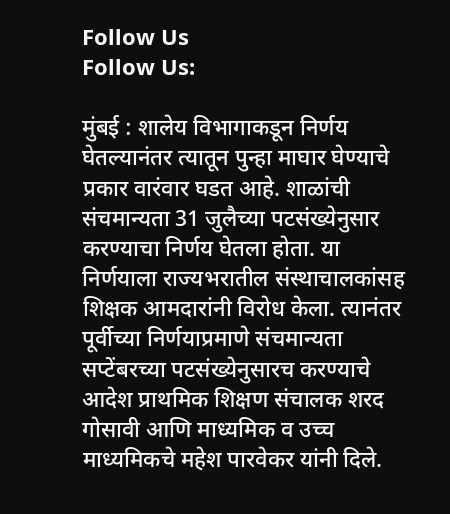Follow Us
Follow Us:

मुंबई : शालेय विभागाकडून निर्णय घेतल्यानंतर त्यातून पुन्हा माघार घेण्याचे प्रकार वारंवार घडत आहे. शाळांची संचमान्यता 31 जुलैच्या पटसंख्येनुसार करण्याचा निर्णय घेतला होता. या निर्णयाला राज्यभरातील संस्थाचालकांसह शिक्षक आमदारांनी विरोध केला. त्यानंतर पूर्वीच्या निर्णयाप्रमाणे संचमान्यता सप्टेंबरच्या पटसंख्येनुसारच करण्याचे आदेश प्राथमिक शिक्षण संचालक शरद गोसावी आणि माध्यमिक व उच्च माध्यमिकचे महेश पारवेकर यांनी दिले.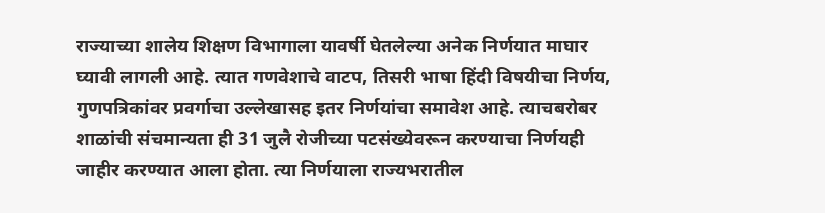राज्याच्या शालेय शिक्षण विभागाला यावर्षी घेतलेल्या अनेक निर्णयात माघार घ्यावी लागली आहे. त्यात गणवेशाचे वाटप, तिसरी भाषा हिंदी विषयीचा निर्णय, गुणपत्रिकांवर प्रवर्गाचा उल्लेखासह इतर निर्णयांचा समावेश आहे. त्याचबरोबर शाळांची संचमान्यता ही 31 जुलै रोजीच्या पटसंख्येवरून करण्याचा निर्णयही जाहीर करण्यात आला होता. त्या निर्णयाला राज्यभरातील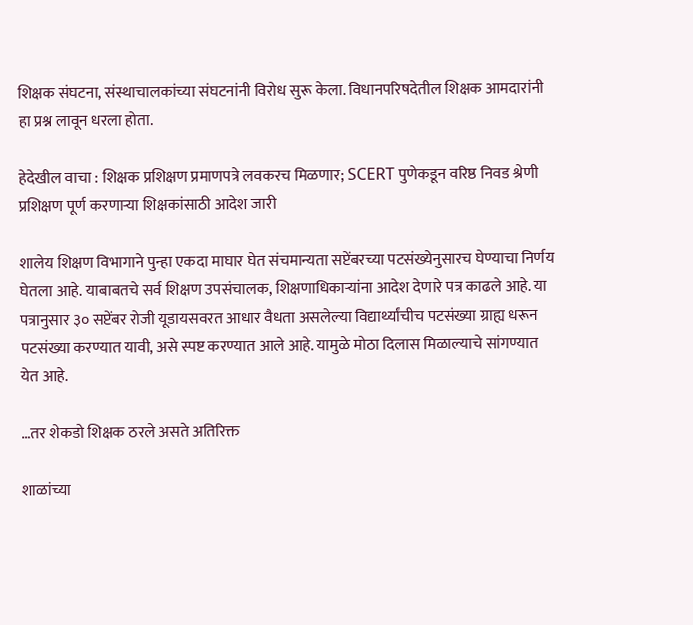शिक्षक संघटना, संस्थाचालकांच्या संघटनांनी विरोध सुरू केला. विधानपरिषदेतील शिक्षक आमदारांनी हा प्रश्न लावून धरला होता.

हेदेखील वाचा : शिक्षक प्रशिक्षण प्रमाणपत्रे लवकरच मिळणार; SCERT पुणेकडून वरिष्ठ निवड श्रेणी प्रशिक्षण पूर्ण करणाऱ्या शिक्षकांसाठी आदेश जारी

शालेय शिक्षण विभागाने पुन्हा एकदा माघार घेत संचमान्यता सप्टेंबरच्या पटसंख्येनुसारच घेण्याचा निर्णय घेतला आहे. याबाबतचे सर्व शिक्षण उपसंचालक, शिक्षणाधिकाऱ्यांना आदेश देणारे पत्र काढले आहे. या पत्रानुसार ३० सप्टेंबर रोजी यूडायसवरत आधार वैधता असलेल्या विद्यार्थ्यांचीच पटसंख्या ग्राह्य धरून पटसंख्या करण्यात यावी, असे स्पष्ट करण्यात आले आहे. यामुळे मोठा दिलास मिळाल्याचे सांगण्यात येत आहे.

…तर शेकडो शिक्षक ठरले असते अतिरिक्त

शाळांच्या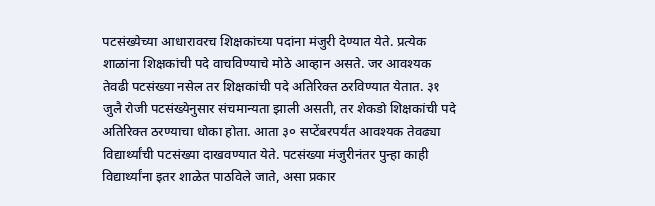पटसंख्येच्या आधारावरच शिक्षकांच्या पदांना मंजुरी देण्यात येते. प्रत्येक शाळांना शिक्षकांची पदे वाचविण्याचे मोठे आव्हान असते. जर आवश्यक तेवढी पटसंख्या नसेल तर शिक्षकांची पदे अतिरिक्त ठरविण्यात येतात. ३१ जुलै रोजी पटसंख्येनुसार संचमान्यता झाली असती, तर शेकडो शिक्षकांची पदे अतिरिक्त ठरण्याचा धोका होता. आता ३० सप्टेंबरपर्यंत आवश्यक तेवढ्या विद्यार्थ्यांची पटसंख्या दाखवण्यात येते. पटसंख्या मंजुरीनंतर पुन्हा काही विद्यार्थ्यांना इतर शाळेत पाठविले जाते, असा प्रकार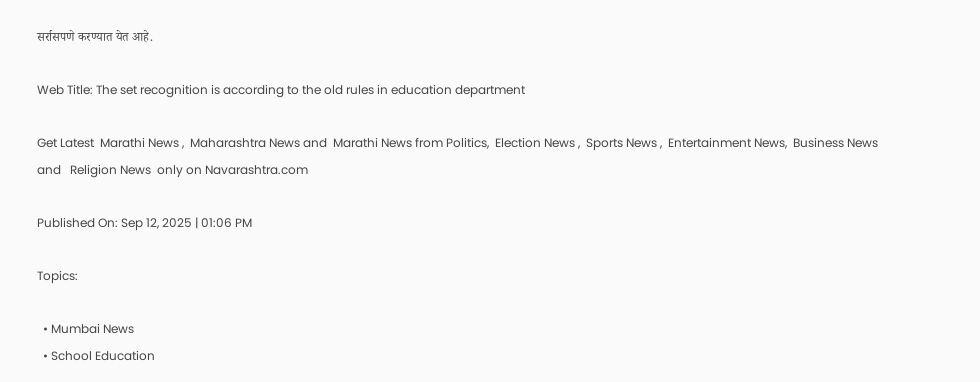सर्रासपणे करण्यात येत आहे.

Web Title: The set recognition is according to the old rules in education department

Get Latest  Marathi News ,  Maharashtra News and  Marathi News from Politics,  Election News ,  Sports News ,  Entertainment News,  Business News and   Religion News  only on Navarashtra.com

Published On: Sep 12, 2025 | 01:06 PM

Topics:

  • Mumbai News
  • School Education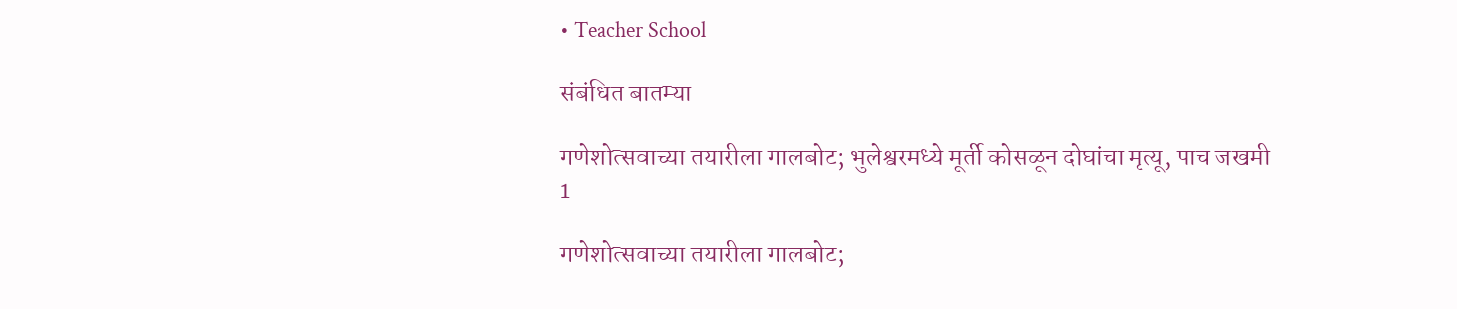• Teacher School

संबंधित बातम्या

गणेशोत्सवाच्या तयारीला गालबोट; भुलेश्वरमध्ये मूर्ती कोसळून दोघांचा मृत्यू, पाच जखमी
1

गणेशोत्सवाच्या तयारीला गालबोट;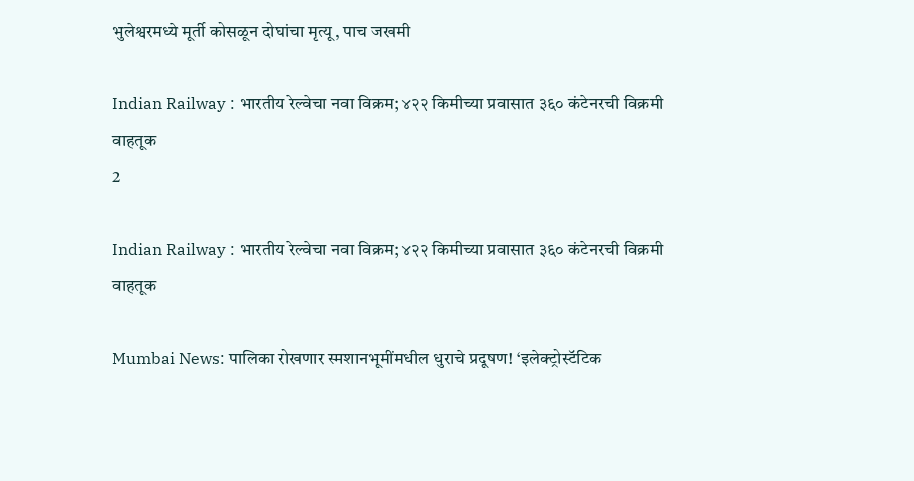भुलेश्वरमध्ये मूर्ती कोसळून दोघांचा मृत्यू, पाच जखमी

Indian Railway : भारतीय रेल्वेचा नवा विक्रम; ४२२ किमीच्या प्रवासात ३६० कंटेनरची विक्रमी वाहतूक
2

Indian Railway : भारतीय रेल्वेचा नवा विक्रम; ४२२ किमीच्या प्रवासात ३६० कंटेनरची विक्रमी वाहतूक

Mumbai News: पालिका रोखणार स्मशानभूमींमधील धुराचे प्रदूषण! ‘इलेक्ट्रोस्टॅटिक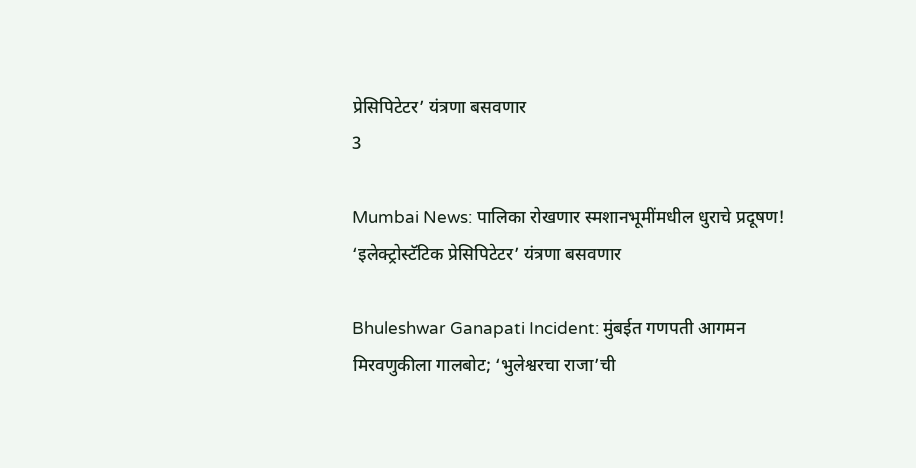प्रेसिपिटेटर’ यंत्रणा बसवणार
3

Mumbai News: पालिका रोखणार स्मशानभूमींमधील धुराचे प्रदूषण! ‘इलेक्ट्रोस्टॅटिक प्रेसिपिटेटर’ यंत्रणा बसवणार

Bhuleshwar Ganapati Incident: मुंबईत गणपती आगमन मिरवणुकीला गालबोट; ‘भुलेश्वरचा राजा’ची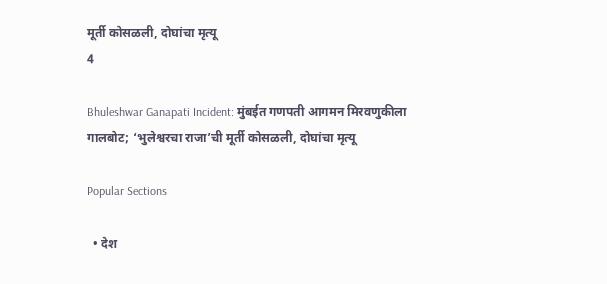मूर्ती कोसळली, दोघांचा मृत्यू
4

Bhuleshwar Ganapati Incident: मुंबईत गणपती आगमन मिरवणुकीला गालबोट; ‘भुलेश्वरचा राजा’ची मूर्ती कोसळली, दोघांचा मृत्यू

Popular Sections

  • देश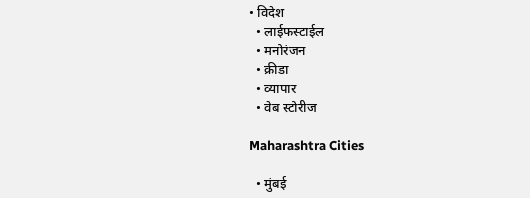• विदेश
  • लाईफस्टाईल
  • मनोरंजन
  • क्रीडा
  • व्यापार
  • वेब स्टोरीज

Maharashtra Cities

  • मुंबई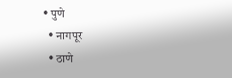• पुणे
  • नागपूर
  • ठाणे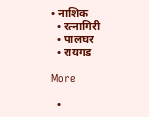• नाशिक
  • रत्नागिरी
  • पालघर
  • रायगड

More

  •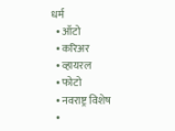धर्म
  • ऑटो
  • करिअर
  • व्हायरल
  • फोटो
  • नवराष्ट्र विशेष
  •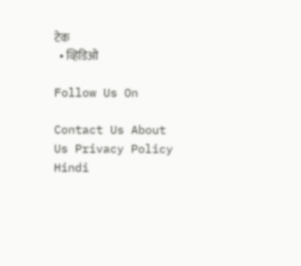टेक
  • व्हिडिओ

Follow Us On

Contact Us About Us Privacy Policy
Hindi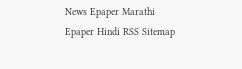News Epaper Marathi Epaper Hindi RSS Sitemap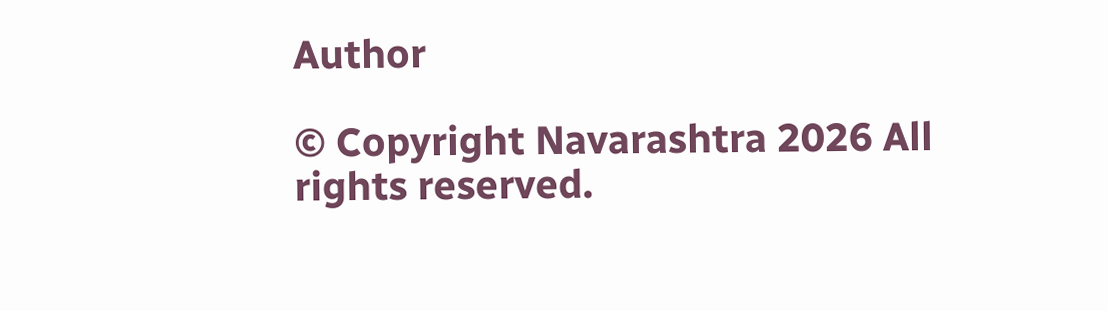Author

© Copyright Navarashtra 2026 All rights reserved.